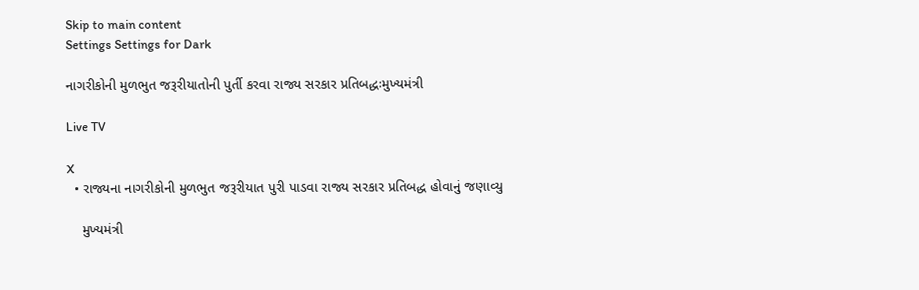Skip to main content
Settings Settings for Dark

નાગરીકોની મુળભુત જરૂરીયાતોની પુર્તી કરવા રાજ્ય સરકાર પ્રતિબદ્ધઃમુખ્યમંત્રી

Live TV

X
  • રાજ્યના નાગરીકોની મુળભુત જરૂરીયાત પુરી પાડવા રાજ્ય સરકાર પ્રતિબદ્ધ હોવાનું જણાવ્યુ

    મુખ્યમંત્રી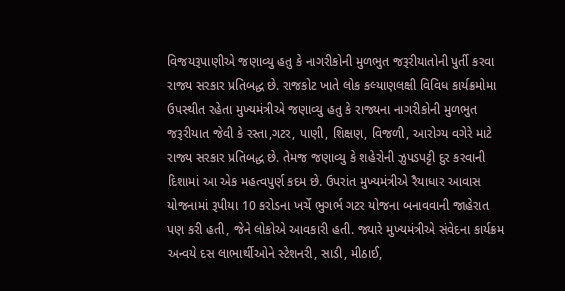વિજયરૂપાણીએ જણાવ્યુ હતુ કે નાગરીકોની મુળભુત જરૂરીયાતોની પુર્તી કરવા રાજ્ય સરકાર પ્રતિબદ્ધ છે. રાજકોટ ખાતે લોક કલ્યાણલક્ષી વિવિધ કાર્યક્રમોમા ઉપસ્થીત રહેતા મુખ્યમંત્રીએ જણાવ્યુ હતુ કે રાજ્યના નાગરીકોની મુળભુત જરૂરીયાત જેવી કે રસ્તા,ગટર, પાણી, શિક્ષણ, વિજળી, આરોગ્ય વગેરે માટે રાજ્ય સરકાર પ્રતિબદ્ધ છે. તેમજ જણાવ્યુ કે શહેરોની ઝુપડપટ્ટી દુર કરવાની દિશામાં આ એક મહત્વપુર્ણ કદમ છે. ઉપરાંત મુખ્યમંત્રીએ રૈયાધાર આવાસ યોજનામાં રૂપીયા 10 કરોડના ખર્ચે ભુગર્ભ ગટર યોજના બનાવવાની જાહેરાત પણ કરી હતી, જેને લોકોએ આવકારી હતી. જ્યારે મુખ્યમંત્રીએ સંવેદના કાર્યક્રમ અન્વયે દસ લાભાર્થીઓને સ્ટેશનરી, સાડી, મીઠાઈ,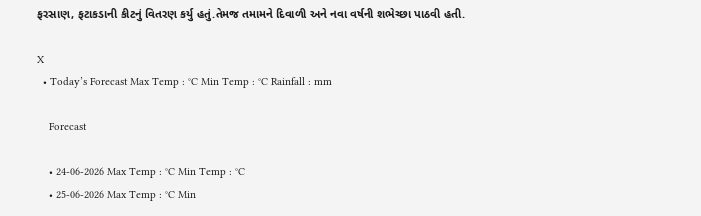ફરસાણ, ફટાકડાની કીટનું વિતરણ કર્યુ હતું.તેમજ તમામને દિવાળી અને નવા વર્ષની શભેચ્છા પાઠવી હતી.

X
  • Today’s Forecast Max Temp : °C Min Temp : °C Rainfall : mm

    Forecast

    • 24-06-2026 Max Temp : °C Min Temp : °C
    • 25-06-2026 Max Temp : °C Min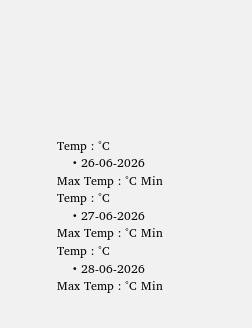Temp : °C
    • 26-06-2026 Max Temp : °C Min Temp : °C
    • 27-06-2026 Max Temp : °C Min Temp : °C
    • 28-06-2026 Max Temp : °C Min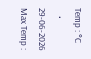Temp : °C
    • 29-06-2026 Max Temp :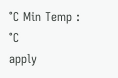°C Min Temp : °C
apply